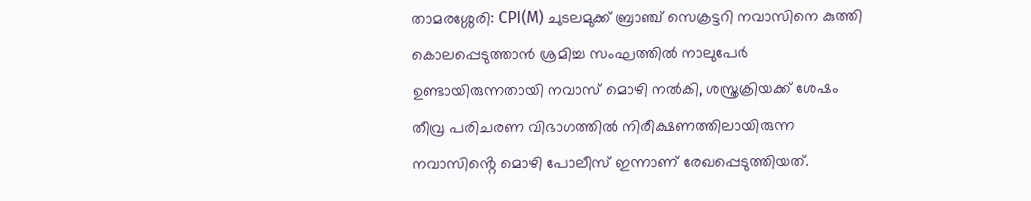താമരശ്ശേരി: CPI(M) ചുടലമുക്ക് ബ്രാഞ്ച് സെക്രട്ടറി നവാസിനെ കുത്തി കൊലപ്പെടുത്താൻ ശ്രമിച്ച സംഘത്തിൽ നാലുപേർ ഉണ്ടായിരുന്നതായി നവാസ് മൊഴി നൽകി, ശസ്ത്രക്രിയക്ക് ശേഷം തീവ്ര പരിചരണ വിഭാഗത്തിൽ നിരീക്ഷണത്തിലായിരുന്ന നവാസിൻ്റെ മൊഴി പോലീസ് ഇന്നാണ് രേഖപ്പെടുത്തിയത്.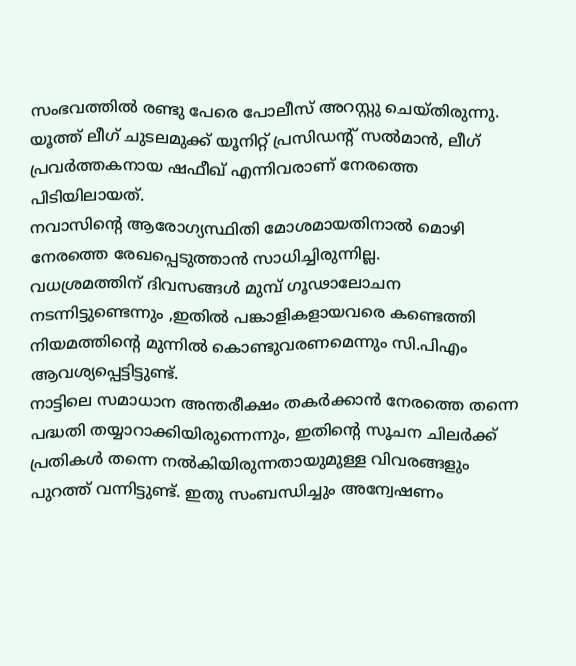സംഭവത്തിൽ രണ്ടു പേരെ പോലീസ് അറസ്റ്റു ചെയ്തിരുന്നു. യൂത്ത് ലീഗ് ചുടലമുക്ക് യൂനിറ്റ് പ്രസിഡൻ്റ് സൽമാൻ, ലീഗ് പ്രവർത്തകനായ ഷഫീഖ് എന്നിവരാണ് നേരത്തെ പിടിയിലായത്.
നവാസിൻ്റെ ആരോഗ്യസ്ഥിതി മോശമായതിനാൽ മൊഴി നേരത്തെ രേഖപ്പെടുത്താൻ സാധിച്ചിരുന്നില്ല.
വധശ്രമത്തിന് ദിവസങ്ങൾ മുമ്പ് ഗൂഢാലോചന നടന്നിട്ടുണ്ടെന്നും ,ഇതിൽ പങ്കാളികളായവരെ കണ്ടെത്തി നിയമത്തിൻ്റെ മുന്നിൽ കൊണ്ടുവരണമെന്നും സി.പിഎം ആവശ്യപ്പെട്ടിട്ടുണ്ട്.
നാട്ടിലെ സമാധാന അന്തരീക്ഷം തകർക്കാൻ നേരത്തെ തന്നെ പദ്ധതി തയ്യാറാക്കിയിരുന്നെന്നും, ഇതിൻ്റെ സൂചന ചിലർക്ക് പ്രതികൾ തന്നെ നൽകിയിരുന്നതായുമുള്ള വിവരങ്ങളും പുറത്ത് വന്നിട്ടുണ്ട്. ഇതു സംബന്ധിച്ചും അന്വേഷണം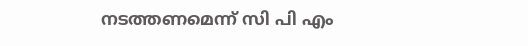നടത്തണമെന്ന് സി പി എം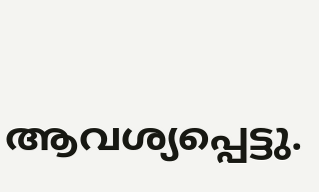ആവശ്യപ്പെട്ടു.